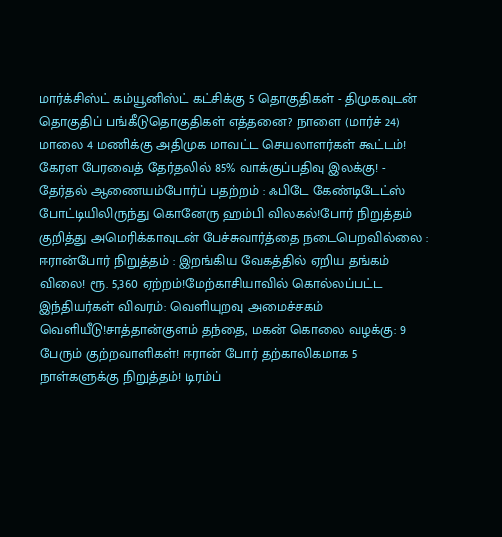மார்க்சிஸ்ட் கம்யூனிஸ்ட் கட்சிக்கு 5 தொகுதிகள் - திமுகவுடன் தொகுதிப் பங்கீடுதொகுதிகள் எத்தனை? நாளை (மார்ச் 24) மாலை 4 மணிக்கு அதிமுக மாவட்ட செயலாளர்கள் கூட்டம்! கேரள பேரவைத் தேர்தலில் 85% வாக்குப்பதிவு இலக்கு! - தேர்தல் ஆணையம்போர்ப் பதற்றம் : ஃபிடே கேண்டிடேட்ஸ் போட்டியிலிருந்து கொனேரு ஹம்பி விலகல்!போர் நிறுத்தம் குறித்து அமெரிக்காவுடன் பேச்சுவார்த்தை நடைபெறவில்லை : ஈரான்போர் நிறுத்தம் : இறங்கிய வேகத்தில் ஏறிய தங்கம் விலை! ரூ. 5,360 ஏற்றம்!மேற்காசியாவில் கொல்லப்பட்ட இந்தியர்கள் விவரம்: வெளியுறவு அமைச்சகம் வெளியீடு!சாத்தான்குளம் தந்தை, மகன் கொலை வழக்கு: 9 பேரும் குற்றவாளிகள்! ஈரான் போர் தற்காலிகமாக 5 நாள்களுக்கு நிறுத்தம்! டிரம்ப்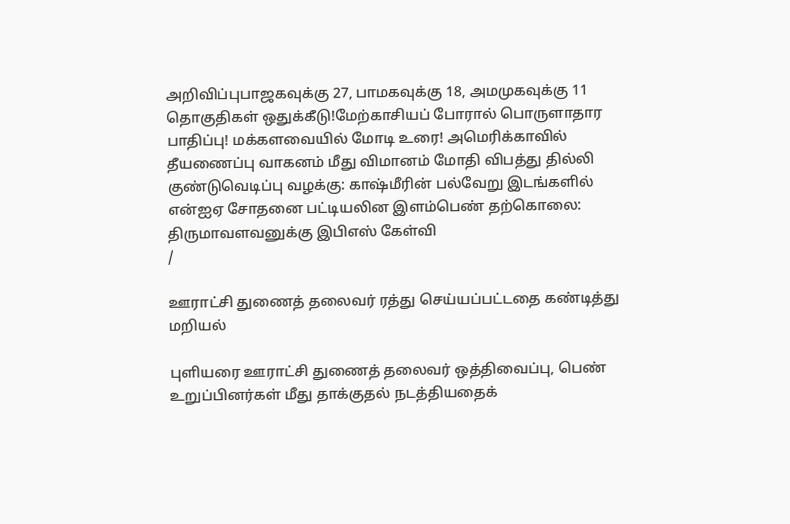அறிவிப்புபாஜகவுக்கு 27, பாமகவுக்கு 18, அமமுகவுக்கு 11 தொகுதிகள் ஒதுக்கீடு!மேற்காசியப் போரால் பொருளாதார பாதிப்பு! மக்களவையில் மோடி உரை! அமெரிக்காவில் தீயணைப்பு வாகனம் மீது விமானம் மோதி விபத்து தில்லி குண்டுவெடிப்பு வழக்கு: காஷ்மீரின் பல்வேறு இடங்களில் என்ஐஏ சோதனை பட்டியலின இளம்பெண் தற்கொலை: திருமாவளவனுக்கு இபிஎஸ் கேள்வி
/

ஊராட்சி துணைத் தலைவர் ரத்து செய்யப்பட்டதை கண்டித்து மறியல்

புளியரை ஊராட்சி துணைத் தலைவர் ஒத்திவைப்பு, பெண் உறுப்பினர்கள் மீது தாக்குதல் நடத்தியதைக்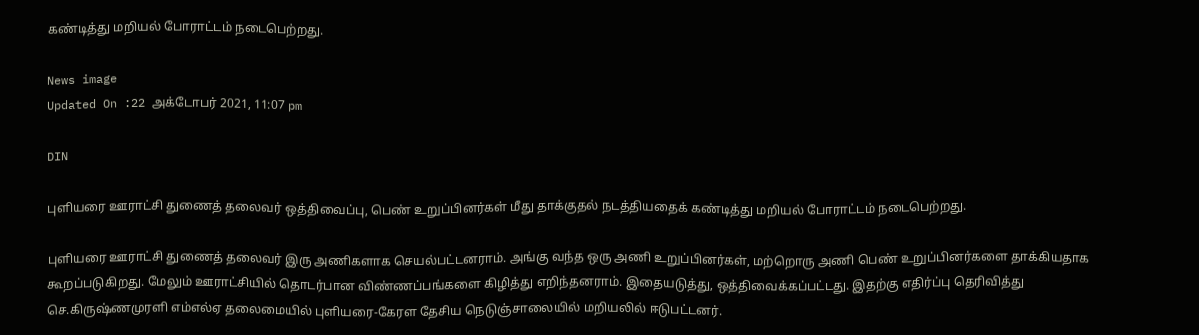கண்டித்து மறியல் போராட்டம் நடைபெற்றது.

News image
Updated On :22 அக்டோபர் 2021, 11:07 pm

DIN

புளியரை ஊராட்சி துணைத் தலைவர் ஒத்திவைப்பு, பெண் உறுப்பினர்கள் மீது தாக்குதல் நடத்தியதைக் கண்டித்து மறியல் போராட்டம் நடைபெற்றது.

புளியரை ஊராட்சி துணைத் தலைவர் இரு அணிகளாக செயல்பட்டனராம். அங்கு வந்த ஒரு அணி உறுப்பினர்கள், மற்றொரு அணி பெண் உறுப்பினர்களை தாக்கியதாக கூறப்படுகிறது. மேலும் ஊராட்சியில் தொடர்பான விண்ணப்பங்களை கிழித்து எறிந்தனராம். இதையடுத்து, ஒத்திவைக்கப்பட்டது. இதற்கு எதிர்ப்பு தெரிவித்து செ.கிருஷ்ணமுரளி எம்எல்ஏ தலைமையில் புளியரை-கேரள தேசிய நெடுஞ்சாலையில் மறியலில் ஈடுபட்டனர்.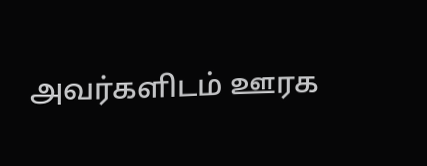அவர்களிடம் ஊரக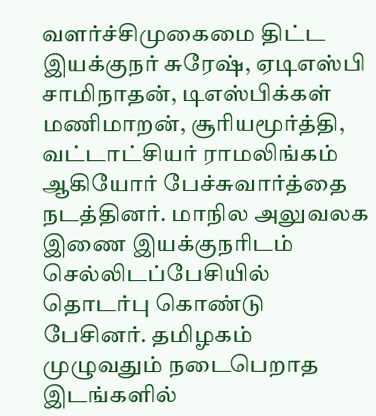வளர்ச்சிமுகைமை திட்ட இயக்குநர் சுரேஷ், ஏடிஎஸ்பி சாமிநாதன், டிஎஸ்பிக்கள் மணிமாறன், சூரியமூர்த்தி, வட்டாட்சியர் ராமலிங்கம் ஆகியோர் பேச்சுவார்த்தை நடத்தினர். மாநில அலுவலக இணை இயக்குநரிடம் செல்லிடப்பேசியில் தொடர்பு கொண்டு பேசினர். தமிழகம் முழுவதும் நடைபெறாத இடங்களில்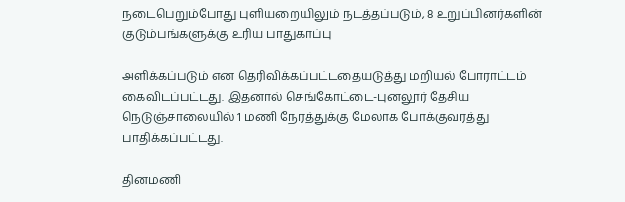நடைபெறும்போது புளியறையிலும் நடத்தப்படும், 8 உறுப்பினர்களின் குடும்பங்களுக்கு உரிய பாதுகாப்பு

அளிக்கப்படும் என தெரிவிக்கப்பட்டதையடுத்து மறியல் போராட்டம் கைவிடப்பட்டது. இதனால் செங்கோட்டை-புனலூர் தேசிய நெடுஞ்சாலையில் 1 மணி நேரத்துக்கு மேலாக போக்குவரத்து பாதிக்கப்பட்டது.

தினமணி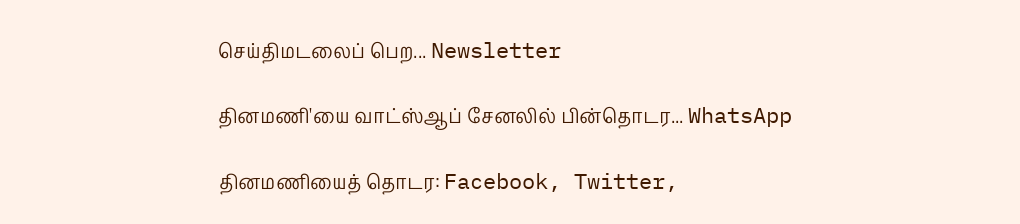செய்திமடலைப் பெற... Newsletter

தினமணி'யை வாட்ஸ்ஆப் சேனலில் பின்தொடர... WhatsApp

தினமணியைத் தொடர: Facebook, Twitter,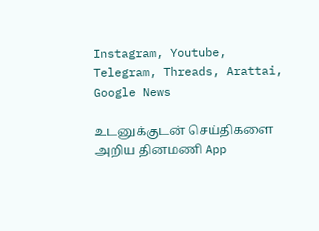Instagram, Youtube, Telegram, Threads, Arattai, Google News

உடனுக்குடன் செய்திகளை அறிய தினமணி App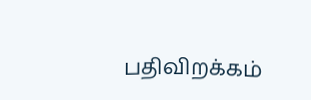பதிவிறக்கம்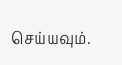செய்யவும்.